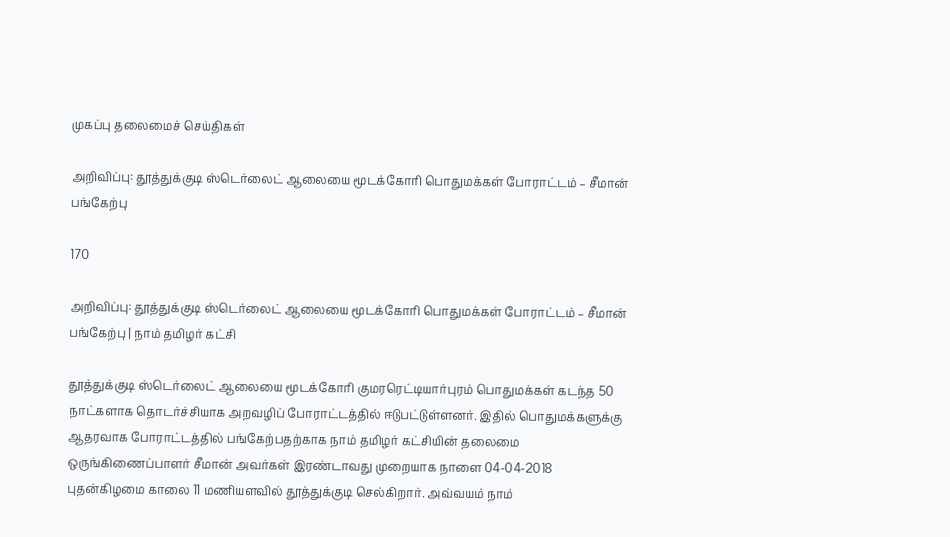முகப்பு தலைமைச் செய்திகள்

அறிவிப்பு: தூத்துக்குடி ஸ்டெர்லைட் ஆலையை மூடக்கோரி பொதுமக்கள் போராட்டம் – சீமான் பங்கேற்பு

170

அறிவிப்பு: தூத்துக்குடி ஸ்டெர்லைட் ஆலையை மூடக்கோரி பொதுமக்கள் போராட்டம் – சீமான் பங்கேற்பு | நாம் தமிழர் கட்சி

தூத்துக்குடி ஸ்டெர்லைட் ஆலையை மூடக்கோரி குமரரெட்டியார்புரம் பொதுமக்கள் கடந்த 50 நாட்களாக தொடர்ச்சியாக அறவழிப் போராட்டத்தில் ஈடுபட்டுள்ளனர். இதில் பொதுமக்களுக்கு ஆதரவாக போராட்டத்தில் பங்கேற்பதற்காக நாம் தமிழர் கட்சியின் தலைமை ஒருங்கிணைப்பாளர் சீமான் அவர்கள் இரண்டாவது முறையாக நாளை 04-04-2018 புதன்கிழமை காலை 11 மணியளவில் தூத்துக்குடி செல்கிறார். அவ்வயம் நாம்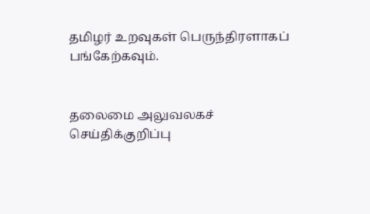தமிழர் உறவுகள் பெருந்திரளாகப் பங்கேற்கவும்.


தலைமை அலுவலகச் செய்திக்குறிப்பு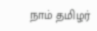நாம் தமிழர்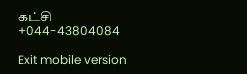கட்சி
+044-43804084

Exit mobile version